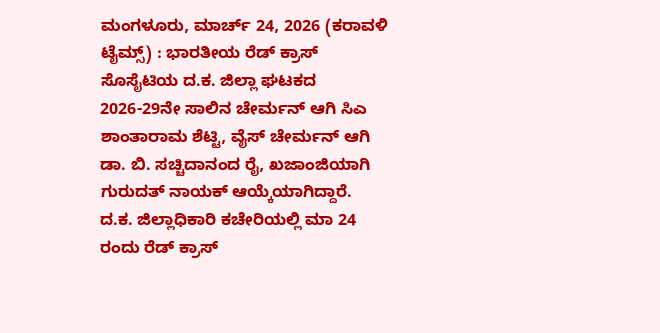ಮಂಗಳೂರು, ಮಾರ್ಚ್ 24, 2026 (ಕರಾವಳಿ ಟೈಮ್ಸ್) : ಭಾರತೀಯ ರೆಡ್ ಕ್ರಾಸ್ ಸೊಸೈಟಿಯ ದ.ಕ. ಜಿಲ್ಲಾ ಘಟಕದ 2026-29ನೇ ಸಾಲಿನ ಚೇರ್ಮನ್ ಆಗಿ ಸಿಎ ಶಾಂತಾರಾಮ ಶೆಟ್ಟಿ, ವೈಸ್ ಚೇರ್ಮನ್ ಆಗಿ ಡಾ. ಬಿ. ಸಚ್ಚಿದಾನಂದ ರೈ, ಖಜಾಂಜಿಯಾಗಿ ಗುರುದತ್ ನಾಯಕ್ ಆಯ್ಕೆಯಾಗಿದ್ದಾರೆ.
ದ.ಕ. ಜಿಲ್ಲಾಧಿಕಾರಿ ಕಚೇರಿಯಲ್ಲಿ ಮಾ 24 ರಂದು ರೆಡ್ ಕ್ರಾಸ್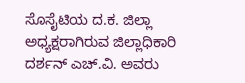ಸೊಸೈಟಿಯ ದ.ಕ. ಜಿಲ್ಲಾ ಅಧ್ಯಕ್ಷರಾಗಿರುವ ಜಿಲ್ಲಾಧಿಕಾರಿ ದರ್ಶನ್ ಎಚ್.ವಿ. ಅವರು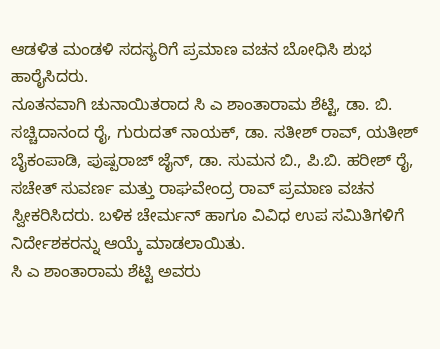ಆಡಳಿತ ಮಂಡಳಿ ಸದಸ್ಯರಿಗೆ ಪ್ರಮಾಣ ವಚನ ಬೋಧಿಸಿ ಶುಭ ಹಾರೈಸಿದರು.
ನೂತನವಾಗಿ ಚುನಾಯಿತರಾದ ಸಿ ಎ ಶಾಂತಾರಾಮ ಶೆಟ್ಟಿ, ಡಾ. ಬಿ. ಸಚ್ಚಿದಾನಂದ ರೈ, ಗುರುದತ್ ನಾಯಕ್, ಡಾ. ಸತೀಶ್ ರಾವ್, ಯತೀಶ್ ಬೈಕಂಪಾಡಿ, ಪುಷ್ಪರಾಜ್ ಜೈನ್, ಡಾ. ಸುಮನ ಬಿ., ಪಿ.ಬಿ. ಹರೀಶ್ ರೈ, ಸಚೇತ್ ಸುವರ್ಣ ಮತ್ತು ರಾಘವೇಂದ್ರ ರಾವ್ ಪ್ರಮಾಣ ವಚನ ಸ್ವೀಕರಿಸಿದರು. ಬಳಿಕ ಚೇರ್ಮನ್ ಹಾಗೂ ವಿವಿಧ ಉಪ ಸಮಿತಿಗಳಿಗೆ ನಿರ್ದೇಶಕರನ್ನು ಆಯ್ಕೆ ಮಾಡಲಾಯಿತು.
ಸಿ ಎ ಶಾಂತಾರಾಮ ಶೆಟ್ಟಿ ಅವರು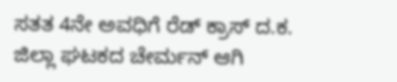ಸತತ 4ನೇ ಅವಧಿಗೆ ರೆಡ್ ಕ್ರಾಸ್ ದ.ಕ. ಜಿಲ್ಲಾ ಘಟಕದ ಚೇರ್ಮನ್ ಆಗಿ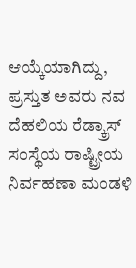ಆಯ್ಕೆಯಾಗಿದ್ದು, ಪ್ರಸ್ತುತ ಅವರು ನವ ದೆಹಲಿಯ ರೆಡ್ಕ್ರಾಸ್ ಸಂಸ್ಥೆಯ ರಾಷ್ಟ್ರೀಯ ನಿರ್ವಹಣಾ ಮಂಡಳಿ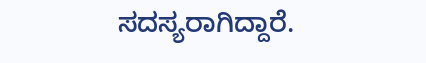ಸದಸ್ಯರಾಗಿದ್ದಾರೆ.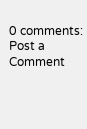0 comments:
Post a Comment